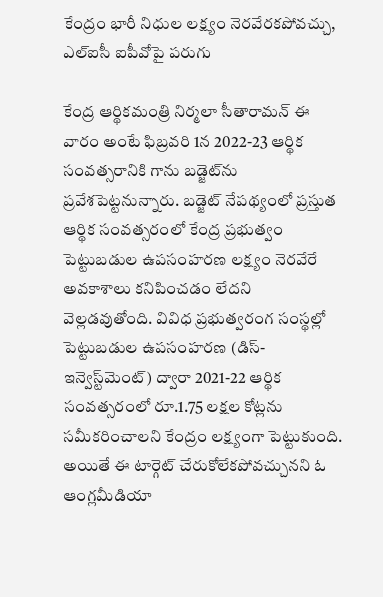కేంద్రం భారీ నిధుల లక్ష్యం నెరవేరకపోవచ్చు, ఎల్ఐసీ ఐపీవోపై పరుగు

కేంద్ర ఆర్థికమంత్రి నిర్మలా సీతారామన్ ఈ వారం అంటే ఫిబ్రవరి 1న 2022-23 ఆర్థిక సంవత్సరానికి గాను బడ్జెట్‌ను ప్రవేశపెట్టనున్నారు. బడ్జెట్ నేపథ్యంలో ప్రస్తుత ఆర్థిక సంవత్సరంలో కేంద్ర ప్రభుత్వం పెట్టుబడుల ఉపసంహరణ లక్ష్యం నెరవేరే అవకాశాలు కనిపించడం లేదని వెల్లడవుతోంది. వివిధ ప్రభుత్వరంగ సంస్థల్లో పెట్టుబడుల ఉపసంహరణ (డిస్-ఇన్వెస్ట్‌మెంట్) ద్వారా 2021-22 ఆర్థిక సంవత్సరంలో రూ.1.75 లక్షల కోట్లను సమీకరించాలని కేంద్రం లక్ష్యంగా పెట్టుకుంది. అయితే ఈ టార్గెట్ చేరుకోలేకపోవచ్చునని ఓ ఆంగ్లమీడియా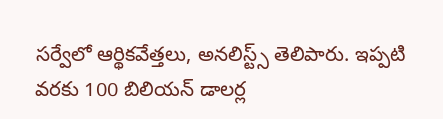సర్వేలో ఆర్థికవేత్తలు, అనలిస్ట్స్ తెలిపారు. ఇప్పటి వరకు 100 బిలియన్ డాలర్ల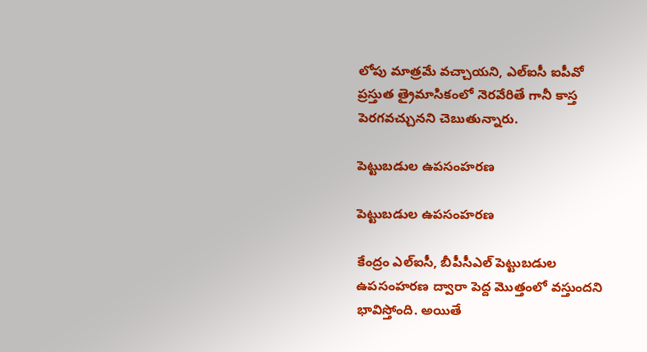లోపు మాత్రమే వచ్చాయని, ఎల్ఐసీ ఐపీవో ప్రస్తుత త్రైమాసికంలో నెరవేరితే గానీ కాస్త పెరగవచ్చునని చెబుతున్నారు.

పెట్టుబడుల ఉపసంహరణ

పెట్టుబడుల ఉపసంహరణ

కేంద్రం ఎల్ఐసీ, బీపీసీఎల్ పెట్టుబడుల ఉపసంహరణ ద్వారా పెద్ద మొత్తంలో వస్తుందని భావిస్తోంది. అయితే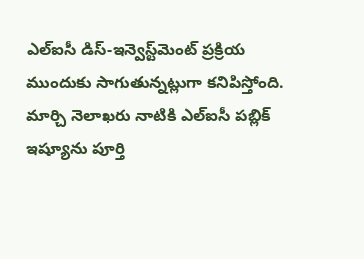ఎల్ఐసీ డిస్-ఇన్వెస్ట్‌మెంట్ ప్రక్రియ ముందుకు సాగుతున్నట్లుగా కనిపిస్తోంది. మార్చి నెలాఖరు నాటికి ఎల్ఐసీ పబ్లిక్ ఇష్యూను పూర్తి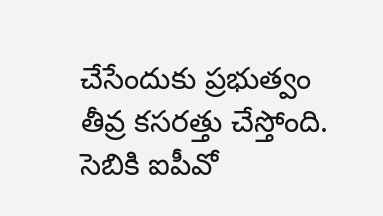చేసేందుకు ప్రభుత్వం తీవ్ర కసరత్తు చేస్తోంది. సెబికి ఐపీవో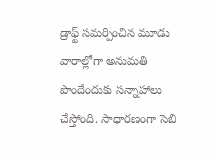డ్రాఫ్ట్ సమర్పించిన మూడు వారాల్లోగా అనుమతి పొందేందుకు సన్నాహాలు చేస్తోంది. సాధారణంగా సెబి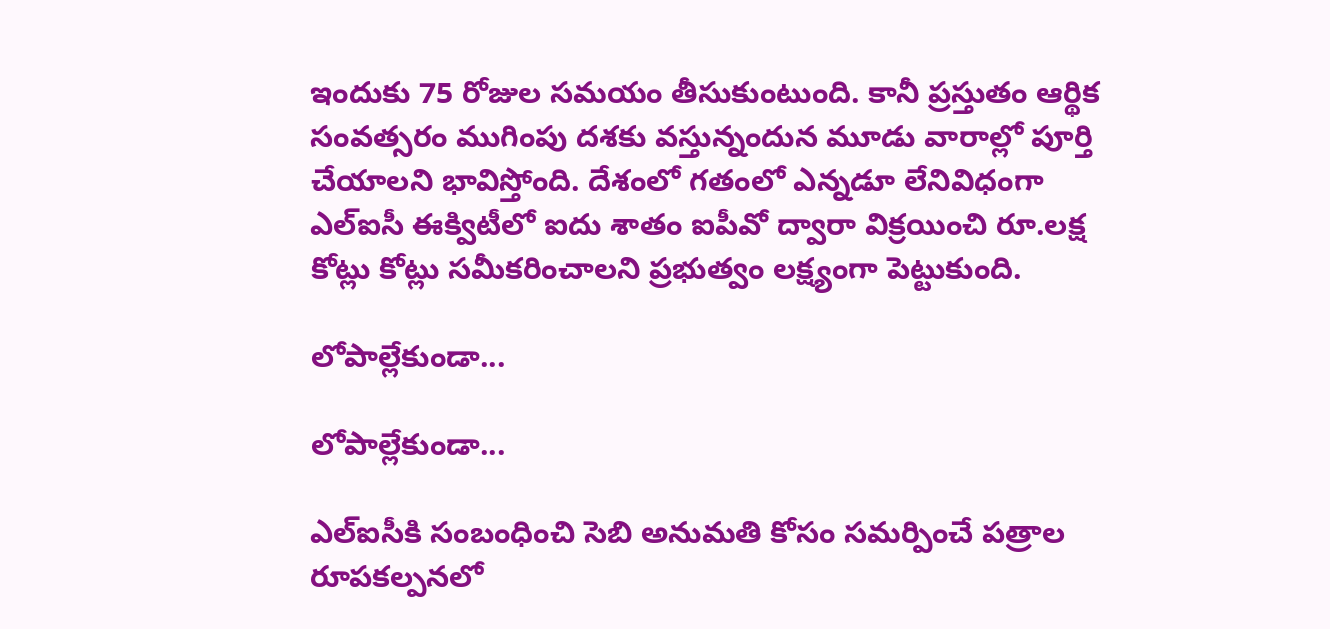ఇందుకు 75 రోజుల సమయం తీసుకుంటుంది. కానీ ప్రస్తుతం ఆర్థిక సంవత్సరం ముగింపు దశకు వస్తున్నందున మూడు వారాల్లో పూర్తి చేయాలని భావిస్తోంది. దేశంలో గతంలో ఎన్నడూ లేనివిధంగా ఎల్ఐసీ ఈక్విటీలో ఐదు శాతం ఐపీవో ద్వారా విక్రయించి రూ.లక్ష కోట్లు కోట్లు సమీకరించాలని ప్రభుత్వం లక్ష్యంగా పెట్టుకుంది.

లోపాల్లేకుండా...

లోపాల్లేకుండా...

ఎల్ఐసీకి సంబంధించి సెబి అనుమతి కోసం సమర్పించే పత్రాల రూపకల్పనలో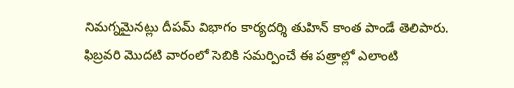నిమగ్నమైనట్లు దీపమ్ విభాగం కార్యదర్శి తుహిన్ కాంత పాండే తెలిపారు. ఫిబ్రవరి మొదటి వారంలో సెబికి సమర్పించే ఈ పత్రాల్లో ఎలాంటి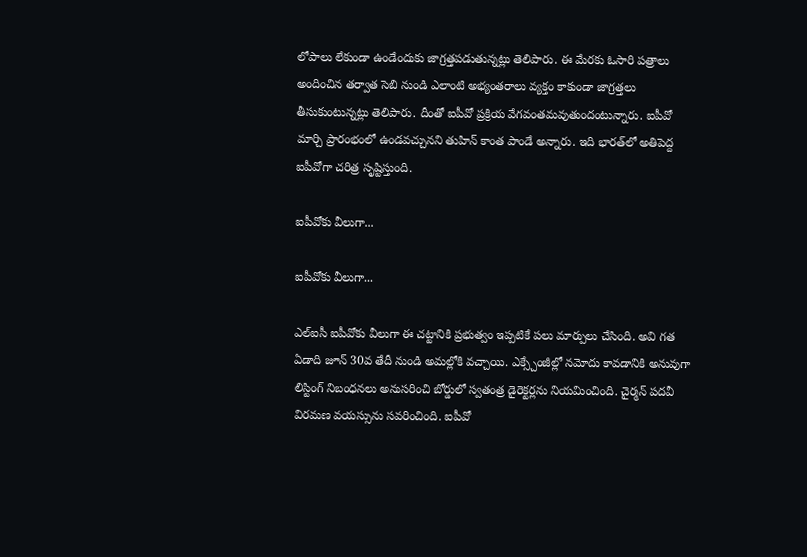లోపాలు లేకుండా ఉండేందుకు జాగ్రత్తపడుతున్నట్లు తెలిపారు. ఈ మేరకు ఓసారి పత్రాలు అందించిన తర్వాత సెబి నుండి ఎలాంటి అభ్యంతరాలు వ్యక్తం కాకుండా జాగ్రత్తలు తీసుకుంటున్నట్లు తెలిపారు. దీంతో ఐపీవో ప్రక్రియ వేగవంతమవుతుందంటున్నారు. ఐపీవో మార్చి ప్రారంభంలో ఉండవచ్చునని తుహిన్ కాంత పాండే అన్నారు. ఇది భారత్‌లో అతిపెద్ద ఐపీవోగా చరిత్ర సృష్టిస్తుంది.

ఐపీవోకు వీలుగా...

ఐపీవోకు వీలుగా...

ఎల్ఐసీ ఐపీవోకు వీలుగా ఈ చట్టానికి ప్రభుత్వం ఇప్పటికే పలు మార్పులు చేసింది. అవి గత ఏడాది జూన్ 30వ తేదీ నుండి అమల్లోకి వచ్చాయి. ఎక్స్చేంజీల్లో నమోదు కావడానికి అనువుగా లిస్టింగ్ నిబంధనలు అనుసరించి బోర్డులో స్వతంత్ర డైరెక్టర్లను నియమించింది. చైర్మన్ పదవీ విరమణ వయస్సును సవరించింది. ఐపీవో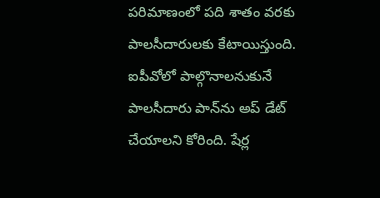పరిమాణంలో పది శాతం వరకు పాలసీదారులకు కేటాయిస్తుంది. ఐపీవోలో పాల్గొనాలనుకునే పాలసీదారు పాన్‌ను అప్ డేట్ చేయాలని కోరింది. షేర్ల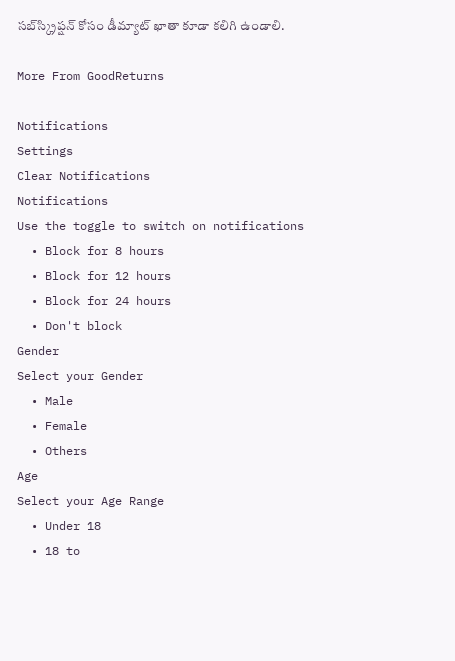సబ్‌స్క్రిప్షన్ కోసం డీమ్యాట్ ఖాతా కూడా కలిగి ఉండాలి.

More From GoodReturns

Notifications
Settings
Clear Notifications
Notifications
Use the toggle to switch on notifications
  • Block for 8 hours
  • Block for 12 hours
  • Block for 24 hours
  • Don't block
Gender
Select your Gender
  • Male
  • Female
  • Others
Age
Select your Age Range
  • Under 18
  • 18 to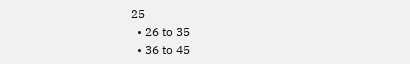25
  • 26 to 35
  • 36 to 45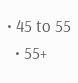• 45 to 55
  • 55+